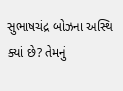સુભાષચંદ્ર બોઝના અસ્થિ ક્યાં છે? તેમનું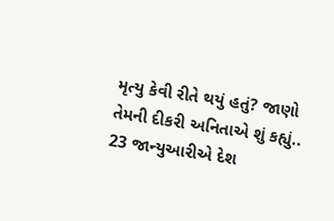મૃત્યુ કેવી રીતે થયું હતું? જાણો તેમની દીકરી અનિતાએ શું કહ્યું..
23 જાન્યુઆરીએ દેશ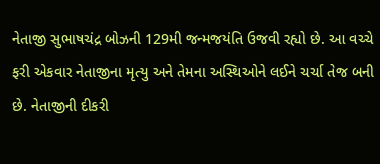નેતાજી સુભાષચંદ્ર બોઝની 129મી જન્મજયંતિ ઉજવી રહ્યો છે. આ વચ્ચે ફરી એકવાર નેતાજીના મૃત્યુ અને તેમના અસ્થિઓને લઈને ચર્ચા તેજ બની છે. નેતાજીની દીકરી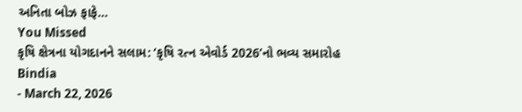અનિતા બોઝ ફાફે…
You Missed
કૃષિ ક્ષેત્રના યોગદાનને સલામ: ‘કૃષિ રત્ન એવોર્ડ 2026’નો ભવ્ય સમારોહ
Bindia
- March 22, 2026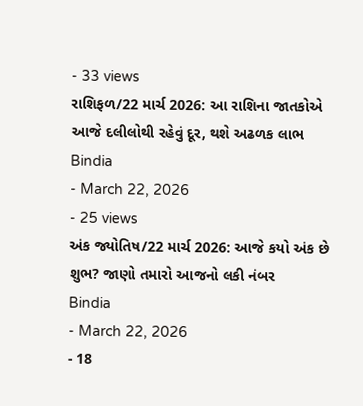- 33 views
રાશિફળ/22 માર્ચ 2026: આ રાશિના જાતકોએ આજે દલીલોથી રહેવું દૂર, થશે અઢળક લાભ
Bindia
- March 22, 2026
- 25 views
અંક જ્યોતિષ/22 માર્ચ 2026: આજે કયો અંક છે શુભ? જાણો તમારો આજનો લકી નંબર
Bindia
- March 22, 2026
- 18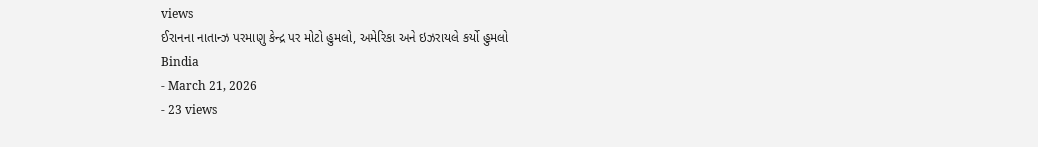views
ઈરાનના નાતાન્ઝ પરમાણુ કેન્દ્ર પર મોટો હુમલો, અમેરિકા અને ઇઝરાયલે કર્યો હુમલો
Bindia
- March 21, 2026
- 23 views